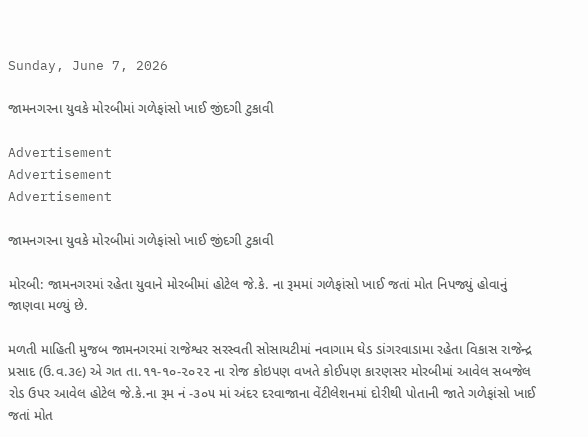Sunday, June 7, 2026

જામનગરના યુવકે મોરબીમાં ગળેફાંસો ખાઈ જીંદગી ટુકાવી

Advertisement
Advertisement
Advertisement

જામનગરના યુવકે મોરબીમાં ગળેફાંસો ખાઈ જીંદગી ટુકાવી

મોરબી: જામનગરમાં રહેતા યુવાને મોરબીમાં હોટેલ જે.કે. ના રૂમમાં ગળેફાંસો ખાઈ જતાં મોત નિપજ્યું હોવાનું જાણવા મળ્યું છે.

મળતી માહિતી મુજબ જામનગરમાં રાજેશ્વર સરસ્વતી સોસાયટીમાં નવાગામ ઘેડ ડાંગરવાડામા રહેતા વિકાસ રાજેન્દ્ર પ્રસાદ (ઉ.વ.૩૯) એ ગત તા.૧૧-૧૦-૨૦૨૨ ના રોજ કોઇપણ વખતે કોઈપણ કારણસર મોરબીમાં આવેલ સબજેલ રોડ ઉપર આવેલ હોટેલ જે.કે.ના રૂમ નં -૩૦૫ માં અંદર દરવાજાના વેંટીલેશનમાં દોરીથી પોતાની જાતે ગળેફાંસો ખાઈ જતાં મોત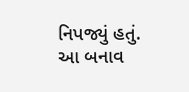નિપજ્યું હતું. આ બનાવ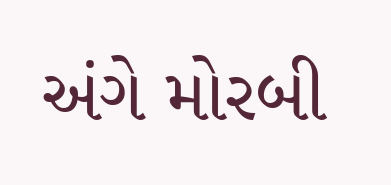અંગે મોરબી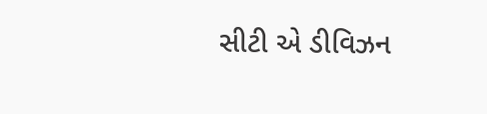સીટી એ ડીવિઝન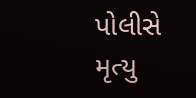પોલીસે મૃત્યુ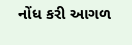નોંધ કરી આગળ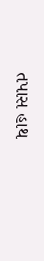તપાસ હાથ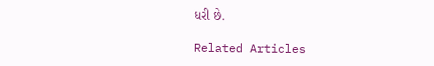ધરી છે.

Related Articles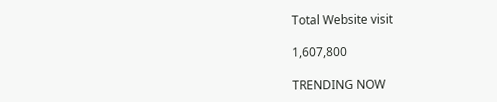Total Website visit

1,607,800

TRENDING NOW